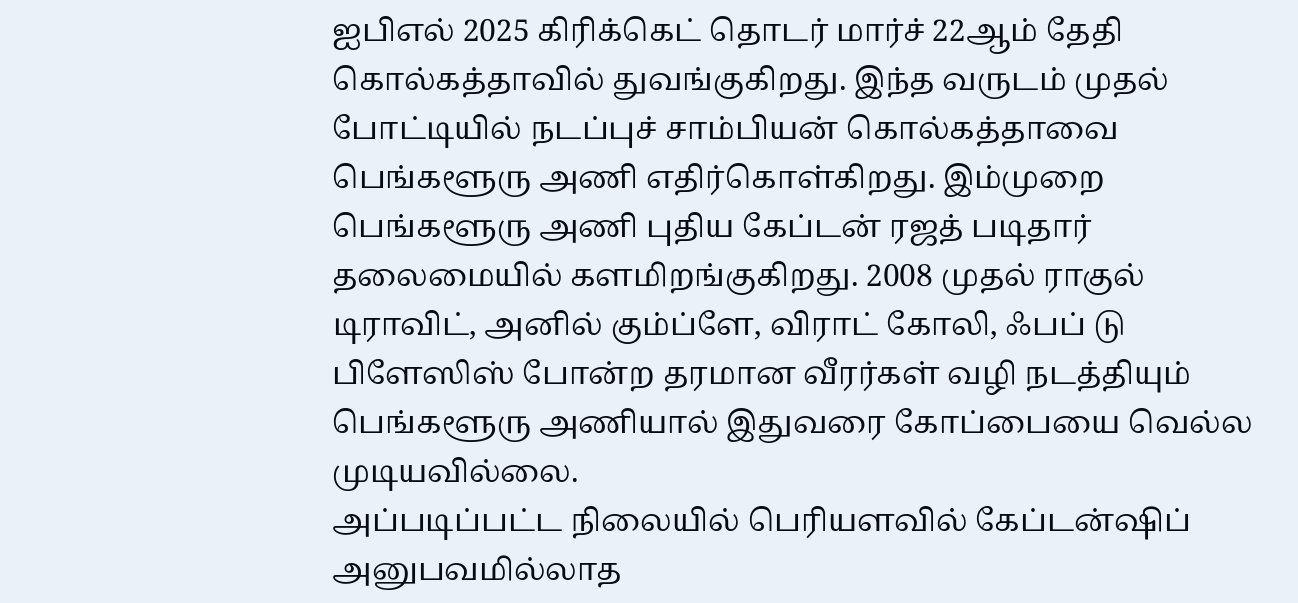ஐபிஎல் 2025 கிரிக்கெட் தொடர் மார்ச் 22ஆம் தேதி கொல்கத்தாவில் துவங்குகிறது. இந்த வருடம் முதல் போட்டியில் நடப்புச் சாம்பியன் கொல்கத்தாவை பெங்களூரு அணி எதிர்கொள்கிறது. இம்முறை பெங்களூரு அணி புதிய கேப்டன் ரஜத் படிதார் தலைமையில் களமிறங்குகிறது. 2008 முதல் ராகுல் டிராவிட், அனில் கும்ப்ளே, விராட் கோலி, ஃபப் டு பிளேஸிஸ் போன்ற தரமான வீரர்கள் வழி நடத்தியும் பெங்களூரு அணியால் இதுவரை கோப்பையை வெல்ல முடியவில்லை.
அப்படிப்பட்ட நிலையில் பெரியளவில் கேப்டன்ஷிப் அனுபவமில்லாத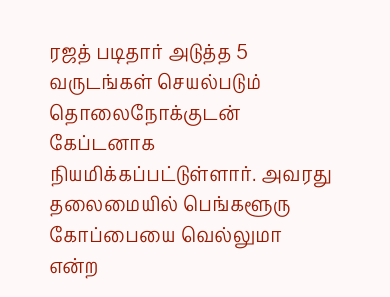ரஜத் படிதார் அடுத்த 5 வருடங்கள் செயல்படும் தொலைநோக்குடன் கேப்டனாக நியமிக்கப்பட்டுள்ளார். அவரது தலைமையில் பெங்களூரு கோப்பையை வெல்லுமா என்ற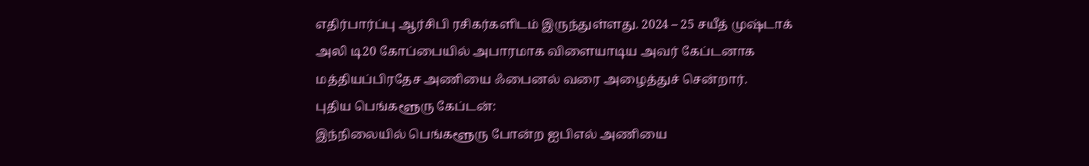எதிர்பார்ப்பு ஆர்சிபி ரசிகர்களிடம் இருந்துள்ளது. 2024 – 25 சயீத் முஷ்டாக் அலி டி20 கோப்பையில் அபாரமாக விளையாடிய அவர் கேப்டனாக மத்தியப்பிரதேச அணியை ஃபைனல் வரை அழைத்துச் சென்றார்.
புதிய பெங்களூரு கேப்டன்:
இந்நிலையில் பெங்களூரு போன்ற ஐபிஎல் அணியை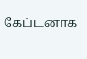கேப்டனாக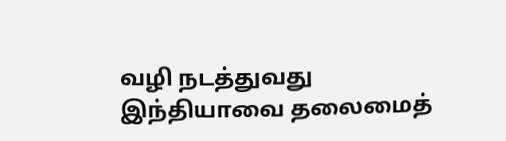வழி நடத்துவது இந்தியாவை தலைமைத்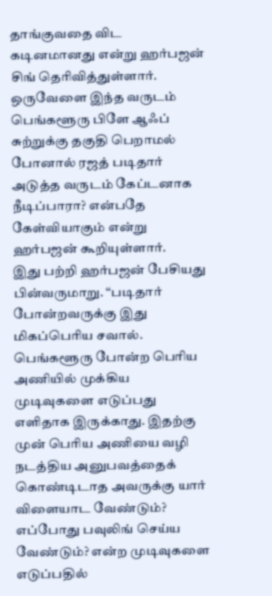தாங்குவதை விட கடினமானது என்று ஹர்பஜன் சிங் தெரிவித்துள்ளார். ஒருவேளை இந்த வருடம் பெங்களூரு பிளே ஆஃப் சுற்றுக்கு தகுதி பெறாமல் போனால் ரஜத் படிதார் அடுத்த வருடம் கேப்டனாக நீடிப்பாரா? என்பதே கேள்வியாகும் என்று ஹர்பஜன் கூறியுள்ளார்.
இது பற்றி ஹர்பஜன் பேசியது பின்வருமாறு. “படிதார் போன்றவருக்கு இது மிகப்பெரிய சவால். பெங்களூரு போன்ற பெரிய அணியில் முக்கிய முடிவுகளை எடுப்பது எளிதாக இருக்காது. இதற்கு முன் பெரிய அணியை வழி நடத்திய அனுபவத்தைக் கொண்டிடாத அவருக்கு யார் விளையாட வேண்டும்? எப்போது பவுலிங் செய்ய வேண்டும்? என்ற முடிவுகளை எடுப்பதில்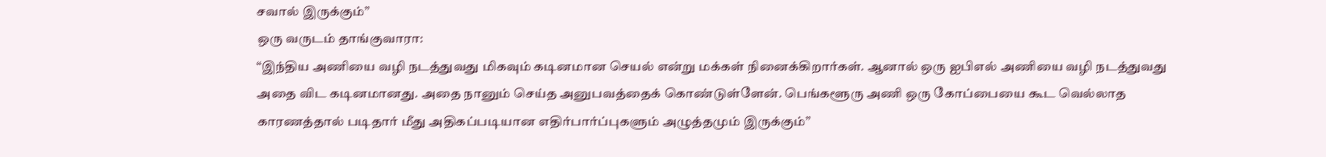சவால் இருக்கும்”
ஒரு வருடம் தாங்குவாரா:
“இந்திய அணியை வழி நடத்துவது மிகவும் கடினமான செயல் என்று மக்கள் நினைக்கிறார்கள். ஆனால் ஒரு ஐபிஎல் அணியை வழி நடத்துவது அதை விட கடினமானது. அதை நானும் செய்த அனுபவத்தைக் கொண்டுள்ளேன். பெங்களூரு அணி ஒரு கோப்பையை கூட வெல்லாத காரணத்தால் படிதார் மீது அதிகப்படியான எதிர்பார்ப்புகளும் அழுத்தமும் இருக்கும்”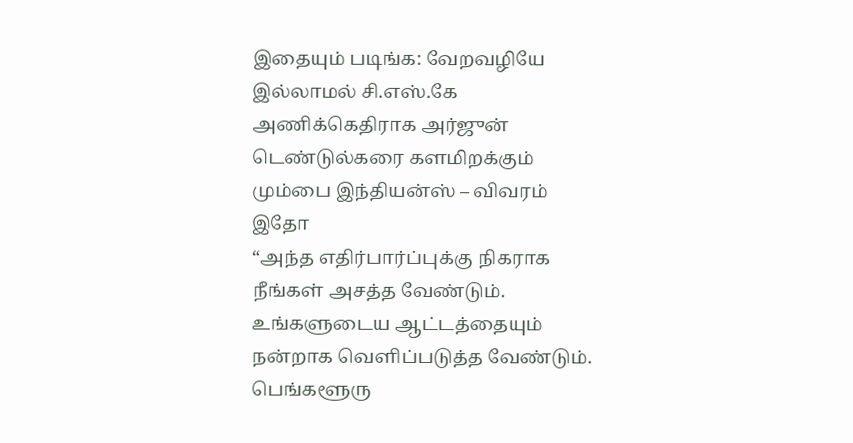இதையும் படிங்க: வேறவழியே இல்லாமல் சி.எஸ்.கே அணிக்கெதிராக அர்ஜுன் டெண்டுல்கரை களமிறக்கும் மும்பை இந்தியன்ஸ் – விவரம் இதோ
“அந்த எதிர்பார்ப்புக்கு நிகராக நீங்கள் அசத்த வேண்டும். உங்களுடைய ஆட்டத்தையும் நன்றாக வெளிப்படுத்த வேண்டும். பெங்களூரு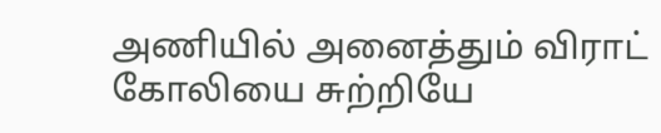அணியில் அனைத்தும் விராட் கோலியை சுற்றியே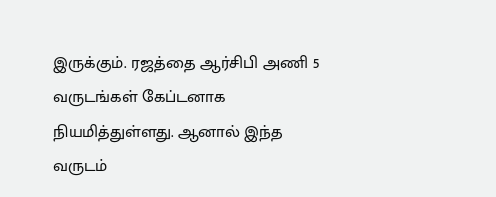இருக்கும். ரஜத்தை ஆர்சிபி அணி 5 வருடங்கள் கேப்டனாக நியமித்துள்ளது. ஆனால் இந்த வருடம்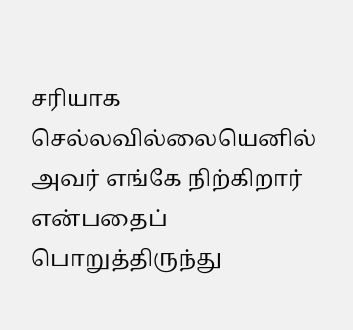சரியாக செல்லவில்லையெனில் அவர் எங்கே நிற்கிறார் என்பதைப் பொறுத்திருந்து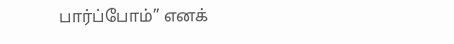பார்ப்போம்” எனக்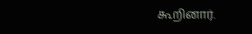கூறினார்.